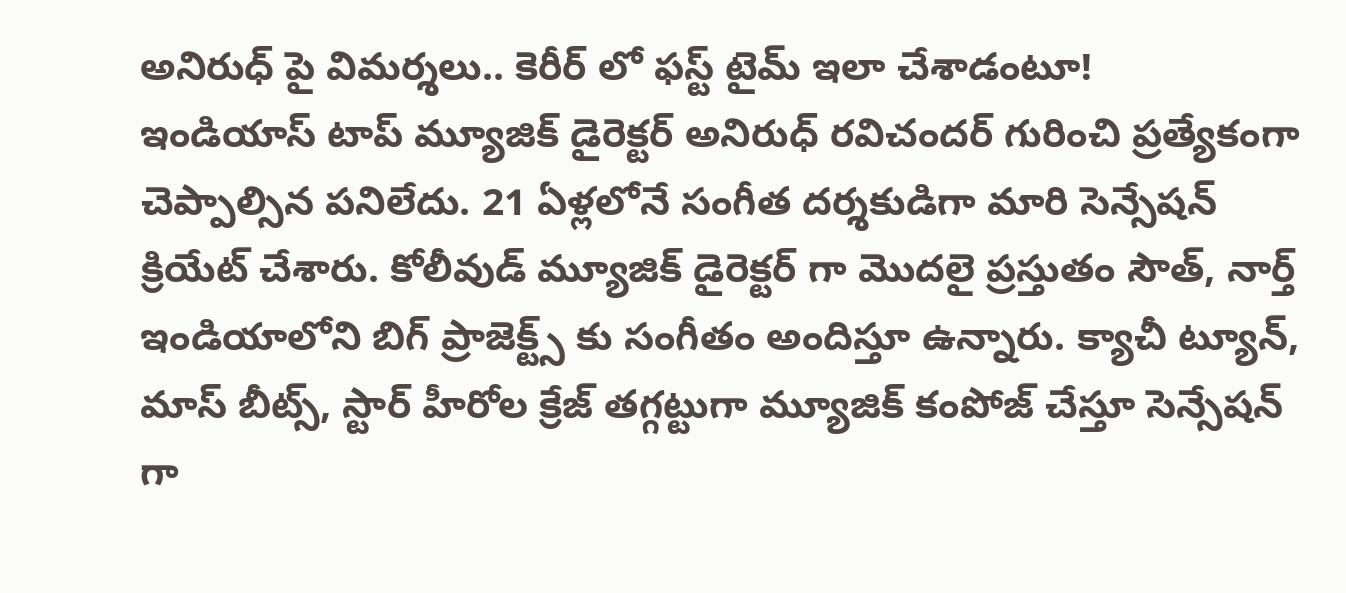అనిరుధ్ పై విమర్శలు.. కెరీర్ లో ఫస్ట్ టైమ్ ఇలా చేశాడంటూ!
ఇండియాస్ టాప్ మ్యూజిక్ డైరెక్టర్ అనిరుధ్ రవిచందర్ గురించి ప్రత్యేకంగా చెప్పాల్సిన పనిలేదు. 21 ఏళ్లలోనే సంగీత దర్శకుడిగా మారి సెన్సేషన్ క్రియేట్ చేశారు. కోలీవుడ్ మ్యూజిక్ డైరెక్టర్ గా మొదలై ప్రస్తుతం సౌత్, నార్త్ ఇండియాలోని బిగ్ ప్రాజెక్ట్స్ కు సంగీతం అందిస్తూ ఉన్నారు. క్యాచీ ట్యూన్, మాస్ బీట్స్, స్టార్ హీరోల క్రేజ్ తగ్గట్టుగా మ్యూజిక్ కంపోజ్ చేస్తూ సెన్సేషన్ గా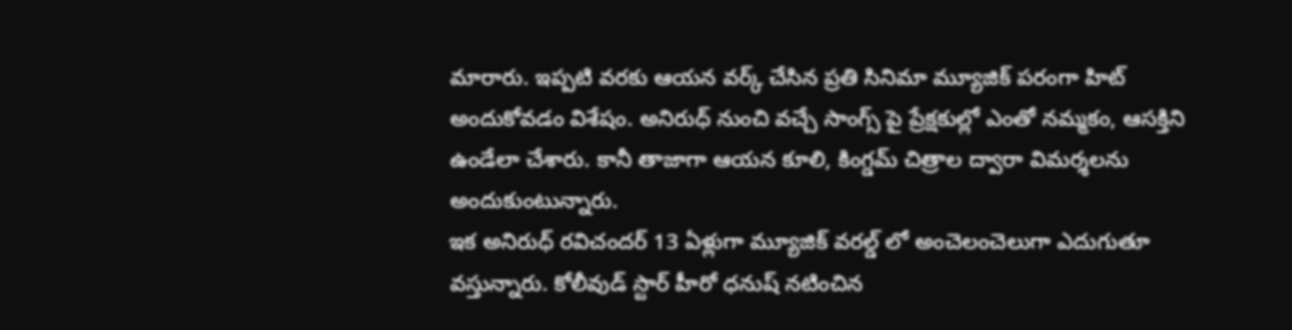మారారు. ఇప్పటి వరకు ఆయన వర్క్ చేసిన ప్రతి సినిమా మ్యూజిక్ పరంగా హిట్ అందుకోవడం విశేషం. అనిరుధ్ నుంచి వచ్చే సాంగ్స్ పై ప్రేక్షకుల్లో ఎంతో నమ్మకం, ఆసక్తిని ఉండేలా చేశారు. కానీ తాజాగా ఆయన కూలి, కింగ్డమ్ చిత్రాల ద్వారా విమర్శలను అందుకుంటున్నారు.
ఇక అనిరుధ్ రవిచందర్ 13 ఏళ్లుగా మ్యూజిక్ వరల్డ్ లో అంచెలంచెలుగా ఎదుగుతూ వస్తున్నారు. కోలీవుడ్ స్టార్ హీరో ధనుష్ నటించిన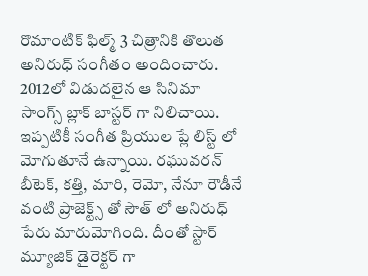రొమాంటిక్ ఫిల్మ్ 3 చిత్రానికి తొలుత అనిరుధ్ సంగీతం అందించారు. 2012లో విడుదలైన ఆ సినిమా సాంగ్స్ బ్లాక్ బాస్టర్ గా నిలిచాయి. ఇప్పటికీ సంగీత ప్రియుల ప్లే లిస్ట్ లో మోగుతూనే ఉన్నాయి. రఘువరన్ బీటెక్, కత్తి, మారి, రెమో, నేనూ రౌడీనే వంటి ప్రాజెక్ట్స్ తో సౌత్ లో అనిరుధ్ పేరు మారుమోగింది. దీంతో స్టార్ మ్యూజిక్ డైరెక్టర్ గా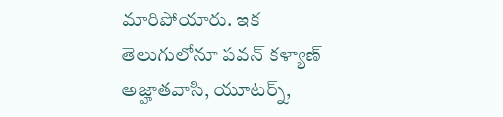మారిపోయారు. ఇక తెలుగులోనూ పవన్ కళ్యాణ్ అజ్హాతవాసి, యూటర్న్,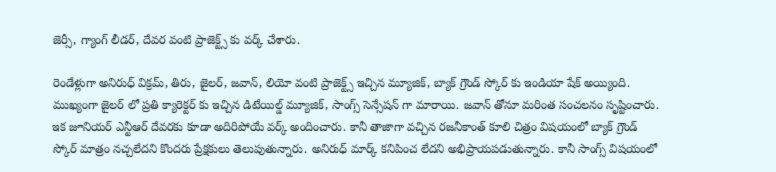జెర్సీ, గ్యాంగ్ లీడర్, దేవర వంటి ప్రాజెక్ట్స్ కు వర్క్ చేశారు.

రెండేళ్లుగా అనిరుధ్ విక్రమ్, తిరు, జైలర్, జవాన్, లియో వంటి ప్రాజెక్ట్స్ ఇచ్చిన మ్యూజిక్, బ్యాక్ గ్రౌండ్ స్కోర్ కు ఇండియా షేక్ అయ్యింది. ముఖ్యంగా జైలర్ లో ప్రతి క్యారెక్టర్ కు ఇచ్చిన డిటేయిల్డ్ మ్యూజిక్, సాంగ్స్ సెన్సేషన్ గా మారాయి. జవాన్ తోనూ మరింత సంచలనం సృష్టించారు. ఇక జూనియర్ ఎన్టీఆర్ దేవరకు కూడా అదిరిపోయే వర్క్ అందించారు. కానీ తాజాగా వచ్చిన రజనీకాంత్ కూలి చిత్రం విషయంలో బ్యాక్ గ్రౌండ్ స్కోర్ మాత్రం నచ్చలేదని కొందరు ప్రేక్షకులు తెలుపుతున్నారు. అనిరుధ్ మార్క్ కనిపించ లేదని అభిప్రాయపడుతున్నారు. కానీ సాంగ్స్ విషయంలో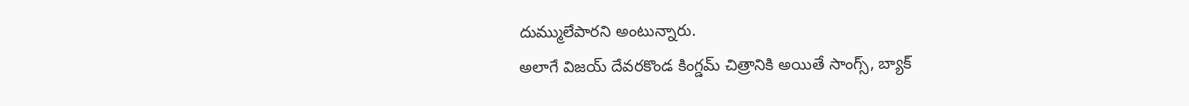దుమ్ములేపారని అంటున్నారు.
అలాగే విజయ్ దేవరకొండ కింగ్డమ్ చిత్రానికి అయితే సాంగ్స్, బ్యాక్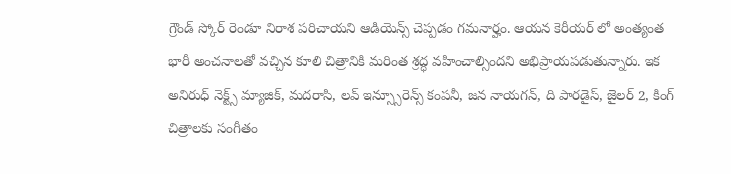గ్రౌండ్ స్కోర్ రెండూ నిరాశ పరిచాయని ఆడియెన్స్ చెప్పడం గమనార్హం. ఆయన కెరీయర్ లో అంత్యంత భారీ అంచనాలతో వచ్చిన కూలి చిత్రానికి మరింత శ్రద్ధ వహించాల్సిందని అభిప్రాయపడుతున్నారు. ఇక అనిరుధ్ నెక్ట్స్ మ్యాజిక్, మదరాసి, లవ్ ఇన్స్సూరెన్స్ కంపనీ, జన నాయగన్, ది పారడైస్, జైలర్ 2, కింగ్ చిత్రాలకు సంగీతం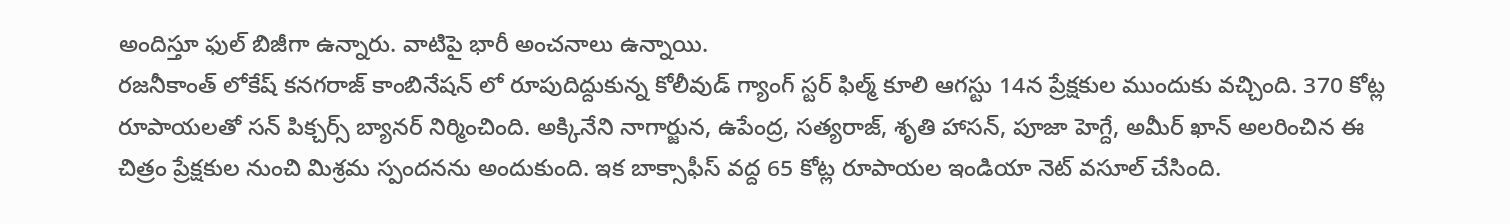అందిస్తూ ఫుల్ బిజీగా ఉన్నారు. వాటిపై భారీ అంచనాలు ఉన్నాయి.
రజనీకాంత్ లోకేష్ కనగరాజ్ కాంబినేషన్ లో రూపుదిద్దుకున్న కోలీవుడ్ గ్యాంగ్ స్టర్ ఫిల్మ్ కూలి ఆగస్టు 14న ప్రేక్షకుల ముందుకు వచ్చింది. 370 కోట్ల రూపాయలతో సన్ పిక్చర్స్ బ్యానర్ నిర్మించింది. అక్కినేని నాగార్జున, ఉపేంద్ర, సత్యరాజ్, శృతి హాసన్, పూజా హెగ్దే, అమీర్ ఖాన్ అలరించిన ఈ చిత్రం ప్రేక్షకుల నుంచి మిశ్రమ స్పందనను అందుకుంది. ఇక బాక్సాఫీస్ వద్ద 65 కోట్ల రూపాయల ఇండియా నెట్ వసూల్ చేసింది.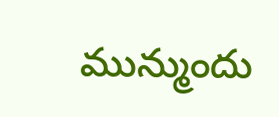మున్ముందు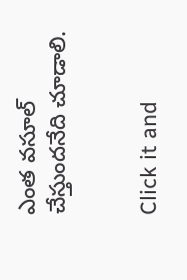ఎంత వసూల్ చేస్తుందనేది చూడాలి.


Click it and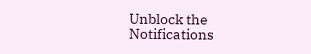Unblock the Notifications